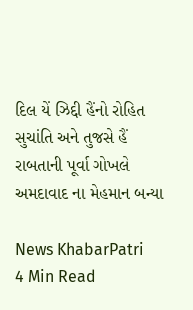દિલ યેં ઝિદ્દી હૈંનો રોહિત સુચાંતિ અને તુજસે હૈં રાબતાની પૂર્વા ગોખલે અમદાવાદ ના મેહમાન બન્યા

News KhabarPatri
4 Min Read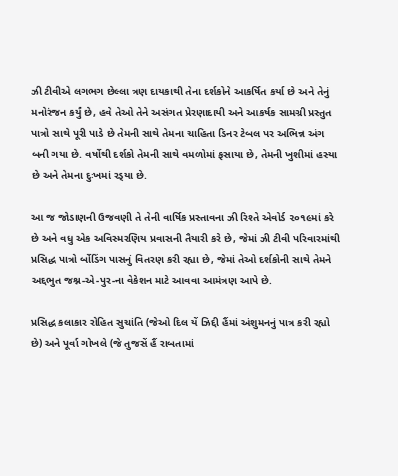ઝી ટીવીએ લગભગ છેલ્લા ત્રણ દાયકાથી તેના દર્શકોને આકર્ષિત કર્યા છે અને તેનું મનોરંજન કર્યું છે, હવે તેઓ તેને અસંગત પ્રેરણાદાયી અને આકર્ષક સામગ્રી પ્રસ્તુત પાત્રો સાથે પૂરી પાડે છે તેમની સાથે તેમના ચાહિતા ડિનર ટેબલ પર અભિન્ન અંગ બની ગયા છે. વર્ષોથી દર્શકો તેમની સાથે વમળોમાં ફસાયા છે, તેમની ખુશીમાં હસ્યા છે અને તેમના દુઃખમાં રડ્‌યા છે.

આ જ જોડાણની ઉજવણી તે તેની વાર્ષિક પ્રસ્તાવના ઝી રિશ્તે એવોર્ડ ૨૦૧૯માં કરે છે અને વધુ એક અવિસ્મરણિય પ્રવાસની તૈયારી કરે છે, જેમાં ઝી ટીવી પરિવારમાંથી પ્રસિદ્ધ પાત્રો ર્બોડિંગ પાસનું વિતરણ કરી રહ્યા છે, જેમાં તેઓ દર્શકોની સાથે તેમને અદ્દભુત જશ્ન-એ-પુર-ના વેકેશન માટે આવવા આમંત્રણ આપે છે.

પ્રસિદ્ધ કલાકાર રોહિત સુચાંતિ (જેઓ દિલ યેં ઝિદ્દી હૈંમાં અંશુમનનું પાત્ર કરી રહ્યો છે) અને પૂર્વા ગોખલે (જે તુજસેં હૈં રાબતામાં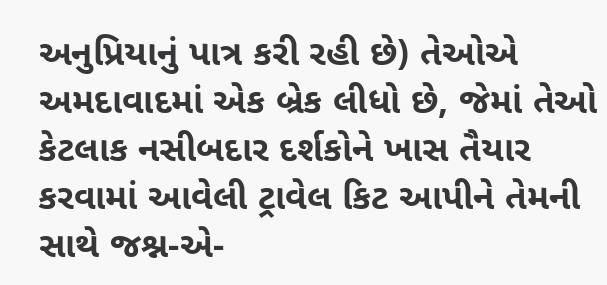અનુપ્રિયાનું પાત્ર કરી રહી છે) તેઓએ અમદાવાદમાં એક બ્રેક લીધો છે, જેમાં તેઓ કેટલાક નસીબદાર દર્શકોને ખાસ તૈયાર કરવામાં આવેલી ટ્રાવેલ કિટ આપીને તેમની સાથે જશ્ન-એ-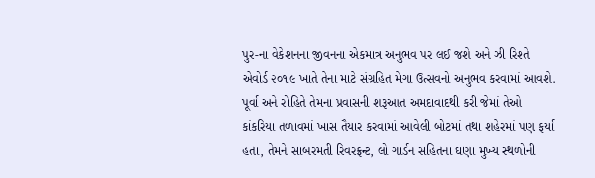પુર-ના વેકેશનના જીવનના એકમાત્ર અનુભવ પર લઈ જશે અને ઝી રિશ્તે એવોર્ડ ૨૦૧૯ ખાતે તેના માટે સંગ્રહિત મેગા ઉત્સવનો અનુભવ કરવામાં આવશે. પૂર્વા અને રોહિતે તેમના પ્રવાસની શરૂઆત અમદાવાદથી કરી જેમાં તેઓ કાંકરિયા તળાવમાં ખાસ તૈયાર કરવામાં આવેલી બોટમાં તથા શહેરમાં પણ ફર્યા હતા, તેમને સાબરમતી રિવરફ્રન્ટ, લો ગાર્ડન સહિતના ઘણા મુખ્ય સ્થળોની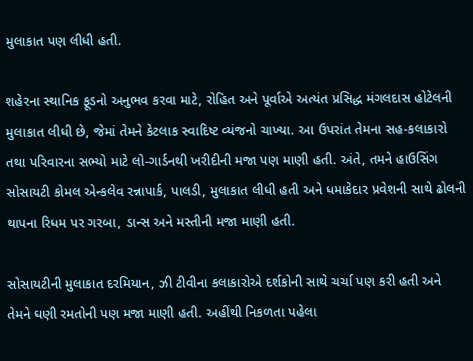મુલાકાત પણ લીધી હતી.

શહેરના સ્થાનિક ફૂડનો અનુભવ કરવા માટે, રોહિત અને પૂર્વાએ અત્યંત પ્રસિદ્ધ મંગલદાસ હોટેલની મુલાકાત લીધી છે, જેમાં તેમને કેટલાક સ્વાદિષ્ટ વ્યંજનો ચાખ્યા. આ ઉપરાંત તેમના સહ-કલાકારો તથા પરિવારના સભ્યો માટે લો-ગાર્ડનથી ખરીદીની મજા પણ માણી હતી. અંતે, તમને હાઉસિંગ સોસાયટી કોમલ એન્કલેવ રન્નાપાર્ક, પાલડી, મુલાકાત લીધી હતી અને ધમાકેદાર પ્રવેશની સાથે ઢોલની થાપના રિધમ પર ગરબા, ડાન્સ અને મસ્તીની મજા માણી હતી.

સોસાયટીની મુલાકાત દરમિયાન, ઝી ટીવીના કલાકારોએ દર્શકોની સાથે ચર્ચા પણ કરી હતી અને તેમને ઘણી રમતોની પણ મજા માણી હતી. અહીંથી નિકળતા પહેલા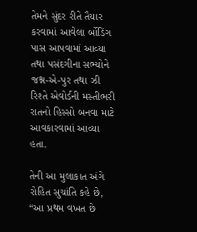તેમને સુંદર રીતે તૈયાર કરવામાં આવેલા ર્બોડિંગ પાસ આપવામાં આવ્યા તથા પસંદગીના સભ્યોને જશ્ન-એ-પુર તથા ઝી રિશ્તે એવોર્ડની મસ્તીભરી રાતનો હિસ્સો બનવા માટે આવકારવામાં આવ્યા હતા.

તેની આ મુલાકાત અંગે રોહિત સુચાંતિ કહે છે, “આ પ્રથમ વખત છે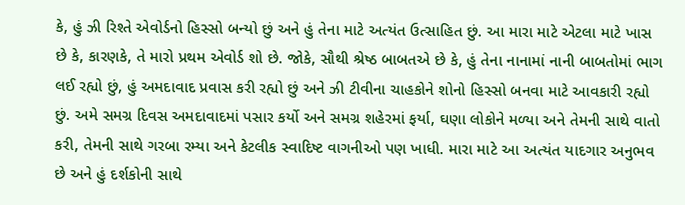કે, હું ઝી રિશ્તે એવોર્ડનો હિસ્સો બન્યો છું અને હું તેના માટે અત્યંત ઉત્સાહિત છું. આ મારા માટે એટલા માટે ખાસ છે કે, કારણકે, તે મારો પ્રથમ એવોર્ડ શો છે. જોકે, સૌથી શ્રેષ્ઠ બાબતએ છે કે, હું તેના નાનામાં નાની બાબતોમાં ભાગ લઈ રહ્યો છું, હું અમદાવાદ પ્રવાસ કરી રહ્યો છું અને ઝી ટીવીના ચાહકોને શોનો હિસ્સો બનવા માટે આવકારી રહ્યો છું. અમે સમગ્ર દિવસ અમદાવાદમાં પસાર કર્યો અને સમગ્ર શહેરમાં ફર્યા, ઘણા લોકોને મળ્યા અને તેમની સાથે વાતો કરી, તેમની સાથે ગરબા રમ્યા અને કેટલીક સ્વાદિષ્ટ વાગનીઓ પણ ખાધી. મારા માટે આ અત્યંત યાદગાર અનુભવ છે અને હું દર્શકોની સાથે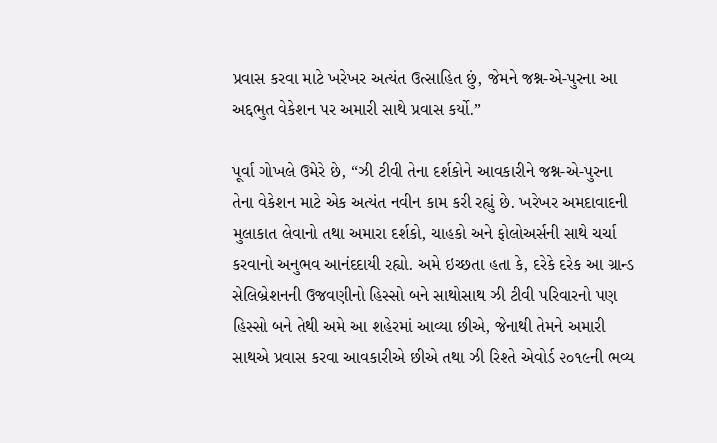પ્રવાસ કરવા માટે ખરેખર અત્યંત ઉત્સાહિત છું, જેમને જશ્ન-એ-પુરના આ અદ્દભુત વેકેશન પર અમારી સાથે પ્રવાસ કર્યો.”

પૂર્વા ગોખલે ઉમેરે છે, “ઝી ટીવી તેના દર્શકોને આવકારીને જશ્ન-એ-પુરના તેના વેકેશન માટે એક અત્યંત નવીન કામ કરી રહ્યું છે. ખરેખર અમદાવાદની મુલાકાત લેવાનો તથા અમારા દર્શકો, ચાહકો અને ફોલોઅર્સની સાથે ચર્ચા કરવાનો અનુભવ આનંદદાયી રહ્યો. અમે ઇચ્છતા હતા કે, દરેકે દરેક આ ગ્રાન્ડ સેલિબ્રેશનની ઉજવણીનો હિસ્સો બને સાથોસાથ ઝી ટીવી પરિવારનો પણ હિસ્સો બને તેથી અમે આ શહેરમાં આવ્યા છીએ, જેનાથી તેમને અમારી સાથએ પ્રવાસ કરવા આવકારીએ છીએ તથા ઝી રિશ્તે એવોર્ડ ૨૦૧૯ની ભવ્ય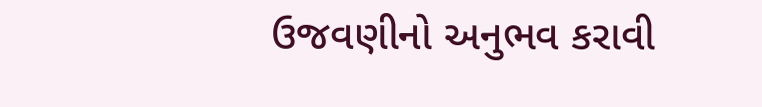ઉજવણીનો અનુભવ કરાવી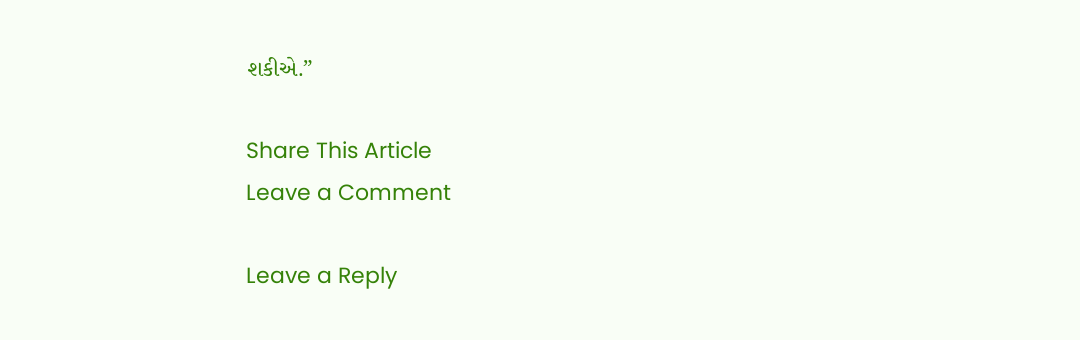શકીએ.”

Share This Article
Leave a Comment

Leave a Reply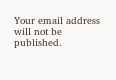Your email address will not be published.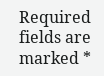Required fields are marked *